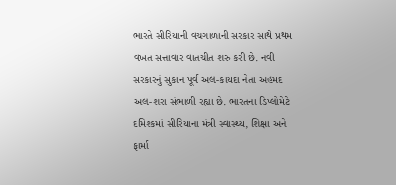ભારતે સીરિયાની વચગાળાની સરકાર સાથે પ્રથમ વખત સત્તાવાર વાતચીત શરુ કરી છે. નવી સરકારનું સુકાન પૂર્વ અલ-કાયદા નેતા અહમદ અલ-શરા સંભાળી રહ્યા છે. ભારતના ડિપ્લોમેટે દમિશ્કમાં સીરિયાના મંત્રી સ્વાસ્થ્ય, શિક્ષા અને ફાર્મા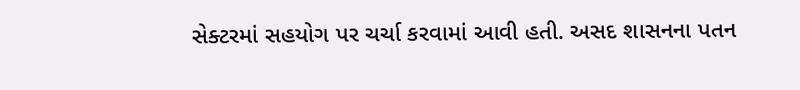સેક્ટરમાં સહયોગ પર ચર્ચા કરવામાં આવી હતી. અસદ શાસનના પતન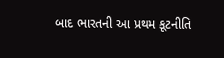બાદ ભારતની આ પ્રથમ કૂટનીતિ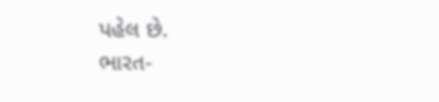પહેલ છે.
ભારત-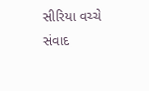સીરિયા વચ્ચે સંવાદ